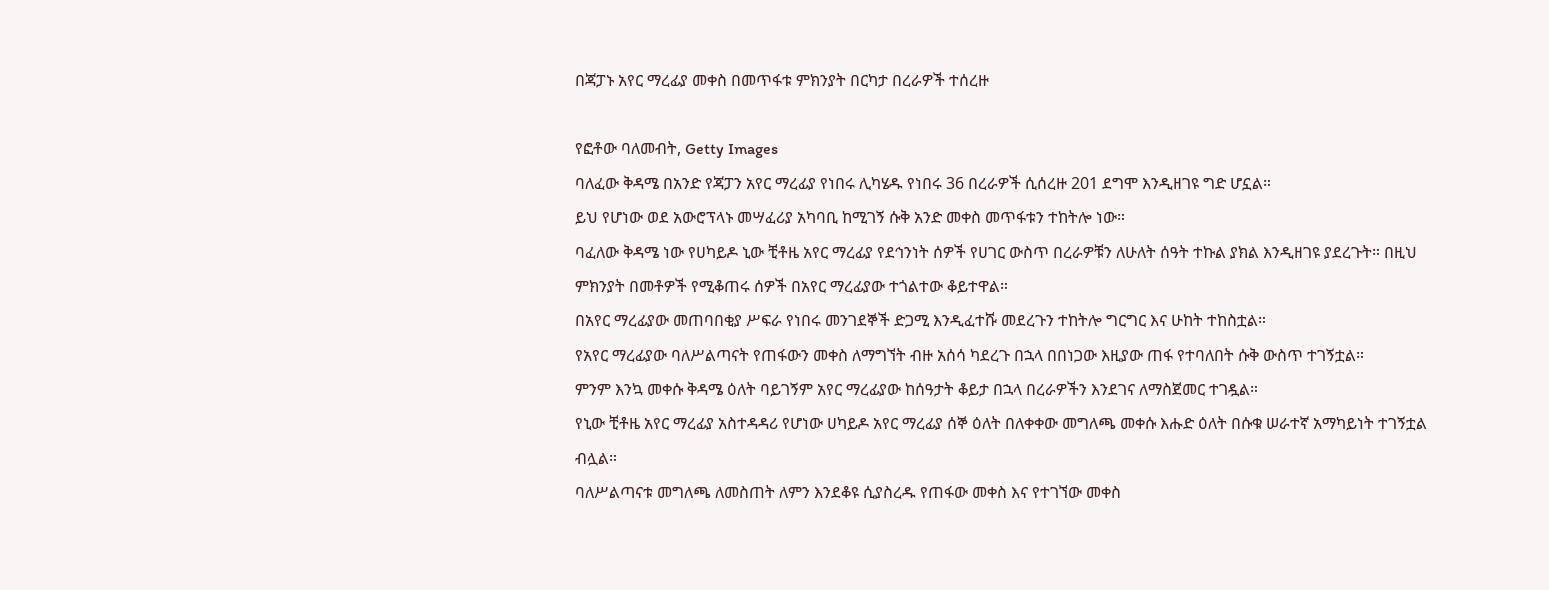በጃፓኑ አየር ማረፊያ መቀስ በመጥፋቱ ምክንያት በርካታ በረራዎች ተሰረዙ

የፎቶው ባለመብት, Getty Images
ባለፈው ቅዳሜ በአንድ የጃፓን አየር ማረፊያ የነበሩ ሊካሄዱ የነበሩ 36 በረራዎች ሲሰረዙ 201 ደግሞ እንዲዘገዩ ግድ ሆኗል።
ይህ የሆነው ወደ አውሮፕላኑ መሣፈሪያ አካባቢ ከሚገኝ ሱቅ አንድ መቀስ መጥፋቱን ተከትሎ ነው።
ባፈለው ቅዳሜ ነው የሀካይዶ ኒው ቺቶዜ አየር ማረፊያ የደኅንነት ሰዎች የሀገር ውስጥ በረራዎቹን ለሁለት ሰዓት ተኩል ያክል እንዲዘገዩ ያደረጉት። በዚህ ምክንያት በመቶዎች የሚቆጠሩ ሰዎች በአየር ማረፊያው ተጎልተው ቆይተዋል።
በአየር ማረፊያው መጠባበቂያ ሥፍራ የነበሩ መንገደኞች ድጋሚ እንዲፈተሹ መደረጉን ተከትሎ ግርግር እና ሁከት ተከስቷል።
የአየር ማረፊያው ባለሥልጣናት የጠፋውን መቀስ ለማግኘት ብዙ አሰሳ ካደረጉ በኋላ በበነጋው እዚያው ጠፋ የተባለበት ሱቅ ውስጥ ተገኝቷል።
ምንም እንኳ መቀሱ ቅዳሜ ዕለት ባይገኝም አየር ማረፊያው ከሰዓታት ቆይታ በኋላ በረራዎችን እንደገና ለማስጀመር ተገዷል።
የኒው ቺቶዜ አየር ማረፊያ አስተዳዳሪ የሆነው ሀካይዶ አየር ማረፊያ ሰኞ ዕለት በለቀቀው መግለጫ መቀሱ እሑድ ዕለት በሱቁ ሠራተኛ አማካይነት ተገኝቷል ብሏል።
ባለሥልጣናቱ መግለጫ ለመስጠት ለምን እንደቆዩ ሲያስረዱ የጠፋው መቀስ እና የተገኘው መቀስ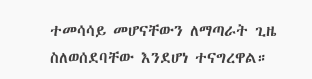ተመሳሳይ መሆናቸውን ለማጣራት ጊዜ ስለወሰደባቸው እንደሆነ ተናግረዋል።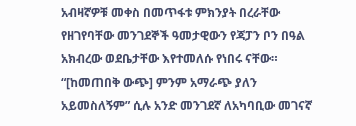አብዛኛዎቹ መቀስ በመጥፋቱ ምክንያት በረራቸው የዘገየባቸው መንገደኞች ዓመታዊውን የጃፓን ቦን በዓል አክብረው ወደቤታቸው እየተመለሱ የነበሩ ናቸው።
“[ከመጠበቅ ውጭ] ምንም አማራጭ ያለን አይመስለኝም” ሲሉ አንድ መንገደኛ ለአካባቢው መገናኛ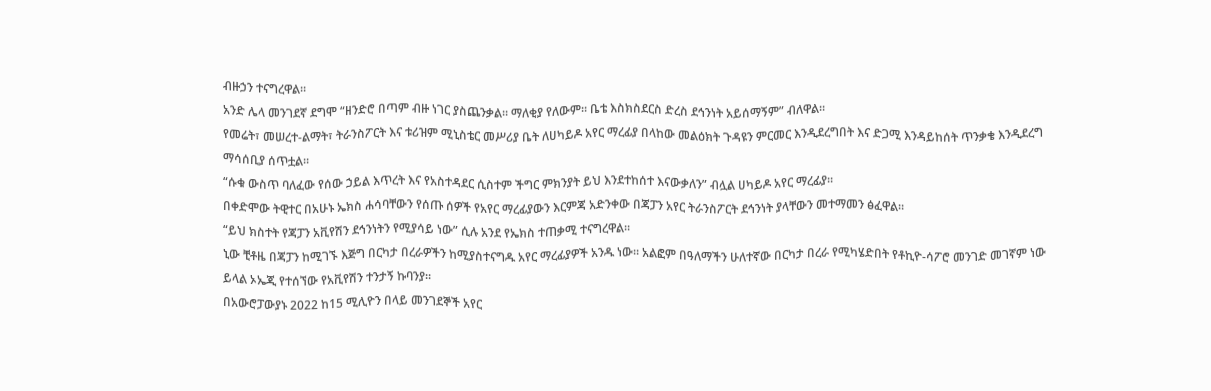ብዙኃን ተናግረዋል።
አንድ ሌላ መንገደኛ ደግሞ “ዘንድሮ በጣም ብዙ ነገር ያስጨንቃል። ማለቂያ የለውም። ቤቴ እስክስደርስ ድረስ ደኅንነት አይሰማኝም” ብለዋል።
የመሬት፣ መሠረተ-ልማት፣ ትራንስፖርት እና ቱሪዝም ሚኒስቴር መሥሪያ ቤት ለሀካይዶ አየር ማረፊያ በላከው መልዕክት ጉዳዩን ምርመር እንዲደረግበት እና ድጋሚ እንዳይከሰት ጥንቃቄ እንዲደረግ ማሳሰቢያ ሰጥቷል።
“ሱቁ ውስጥ ባለፈው የሰው ኃይል እጥረት እና የአስተዳደር ሲስተም ችግር ምክንያት ይህ እንደተከሰተ እናውቃለን” ብሏል ሀካይዶ አየር ማረፊያ።
በቀድሞው ትዊተር በአሁኑ ኤክስ ሐሳባቸውን የሰጡ ሰዎች የአየር ማረፊያውን እርምጃ አድንቀው በጃፓን አየር ትራንስፖርት ደኅንነት ያላቸውን መተማመን ፅፈዋል።
“ይህ ክስተት የጃፓን አቪየሽን ደኅንነትን የሚያሳይ ነው” ሲሉ አንደ የኤክስ ተጠቃሚ ተናግረዋል።
ኒው ቺቶዜ በጃፓን ከሚገኙ እጅግ በርካታ በረራዎችን ከሚያስተናግዱ አየር ማረፊያዎች አንዱ ነው። አልፎም በዓለማችን ሁለተኛው በርካታ በረራ የሚካሄድበት የቶኪዮ-ሳፖሮ መንገድ መገኛም ነው ይላል ኦኤጂ የተሰኘው የአቪየሽን ተንታኝ ኩባንያ።
በአውሮፓውያኑ 2022 ከ15 ሚሊዮን በላይ መንገደኞች አየር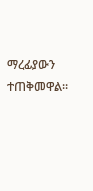ማረፊያውን ተጠቅመዋል።